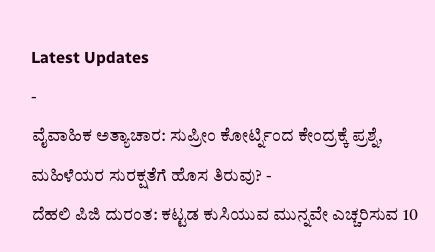Latest Updates
-
ವೈವಾಹಿಕ ಅತ್ಯಾಚಾರ: ಸುಪ್ರೀಂ ಕೋರ್ಟ್ನಿಂದ ಕೇಂದ್ರಕ್ಕೆ ಪ್ರಶ್ನೆ, ಮಹಿಳೆಯರ ಸುರಕ್ಷತೆಗೆ ಹೊಸ ತಿರುವು? -
ದೆಹಲಿ ಪಿಜಿ ದುರಂತ: ಕಟ್ಟಡ ಕುಸಿಯುವ ಮುನ್ನವೇ ಎಚ್ಚರಿಸುವ 10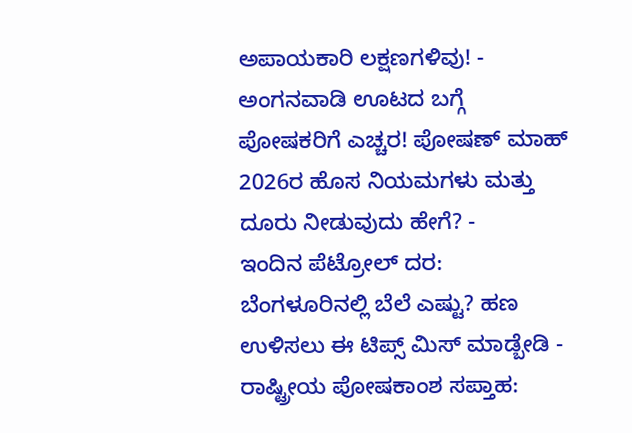ಅಪಾಯಕಾರಿ ಲಕ್ಷಣಗಳಿವು! -
ಅಂಗನವಾಡಿ ಊಟದ ಬಗ್ಗೆ ಪೋಷಕರಿಗೆ ಎಚ್ಚರ! ಪೋಷಣ್ ಮಾಹ್ 2026ರ ಹೊಸ ನಿಯಮಗಳು ಮತ್ತು ದೂರು ನೀಡುವುದು ಹೇಗೆ? -
ಇಂದಿನ ಪೆಟ್ರೋಲ್ ದರ: ಬೆಂಗಳೂರಿನಲ್ಲಿ ಬೆಲೆ ಎಷ್ಟು? ಹಣ ಉಳಿಸಲು ಈ ಟಿಪ್ಸ್ ಮಿಸ್ ಮಾಡ್ಬೇಡಿ -
ರಾಷ್ಟ್ರೀಯ ಪೋಷಕಾಂಶ ಸಪ್ತಾಹ: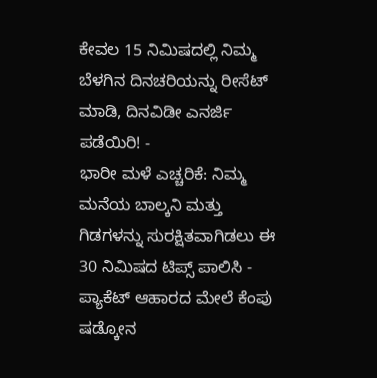ಕೇವಲ 15 ನಿಮಿಷದಲ್ಲಿ ನಿಮ್ಮ ಬೆಳಗಿನ ದಿನಚರಿಯನ್ನು ರೀಸೆಟ್ ಮಾಡಿ, ದಿನವಿಡೀ ಎನರ್ಜಿ ಪಡೆಯಿರಿ! -
ಭಾರೀ ಮಳೆ ಎಚ್ಚರಿಕೆ: ನಿಮ್ಮ ಮನೆಯ ಬಾಲ್ಕನಿ ಮತ್ತು ಗಿಡಗಳನ್ನು ಸುರಕ್ಷಿತವಾಗಿಡಲು ಈ 30 ನಿಮಿಷದ ಟಿಪ್ಸ್ ಪಾಲಿಸಿ -
ಪ್ಯಾಕೆಟ್ ಆಹಾರದ ಮೇಲೆ ಕೆಂಪು ಷಡ್ಕೋನ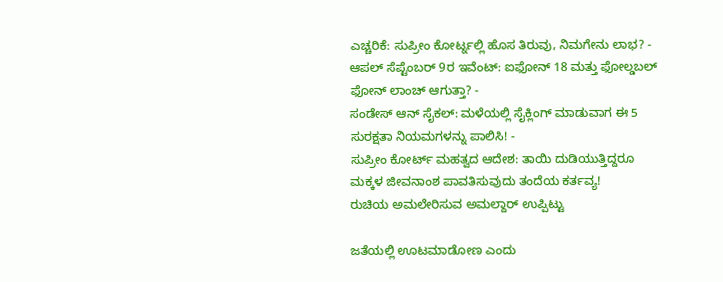ಎಚ್ಚರಿಕೆ: ಸುಪ್ರೀಂ ಕೋರ್ಟ್ನಲ್ಲಿ ಹೊಸ ತಿರುವು, ನಿಮಗೇನು ಲಾಭ? -
ಆಪಲ್ ಸೆಪ್ಟೆಂಬರ್ 9ರ ಇವೆಂಟ್: ಐಫೋನ್ 18 ಮತ್ತು ಫೋಲ್ಡಬಲ್ ಫೋನ್ ಲಾಂಚ್ ಆಗುತ್ತಾ? -
ಸಂಡೇಸ್ ಆನ್ ಸೈಕಲ್: ಮಳೆಯಲ್ಲಿ ಸೈಕ್ಲಿಂಗ್ ಮಾಡುವಾಗ ಈ 5 ಸುರಕ್ಷತಾ ನಿಯಮಗಳನ್ನು ಪಾಲಿಸಿ! -
ಸುಪ್ರೀಂ ಕೋರ್ಟ್ ಮಹತ್ವದ ಆದೇಶ: ತಾಯಿ ದುಡಿಯುತ್ತಿದ್ದರೂ ಮಕ್ಕಳ ಜೀವನಾಂಶ ಪಾವತಿಸುವುದು ತಂದೆಯ ಕರ್ತವ್ಯ!
ರುಚಿಯ ಅಮಲೇರಿಸುವ ಅಮಲ್ದಾರ್ ಉಪ್ಪಿಟ್ಟು

ಜತೆಯಲ್ಲಿ ಊಟಮಾಡೋಣ ಎಂದು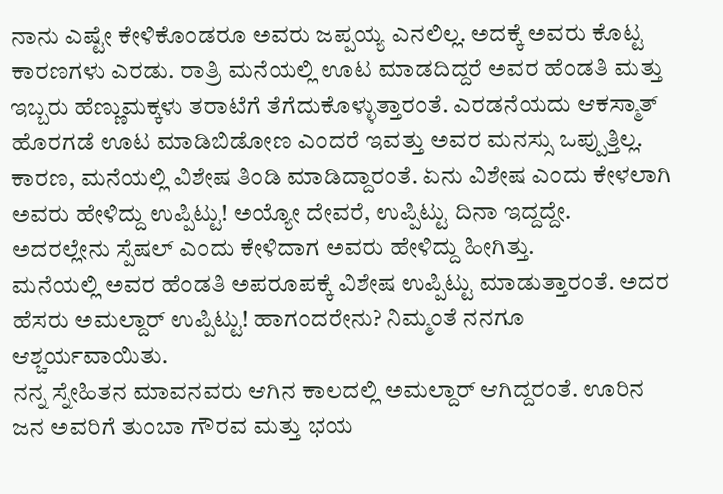ನಾನು ಎಷ್ಟೇ ಕೇಳಿಕೊಂಡರೂ ಅವರು ಜಪ್ಪಯ್ಯ ಎನಲಿಲ್ಲ. ಅದಕ್ಕೆ ಅವರು ಕೊಟ್ಟ ಕಾರಣಗಳು ಎರಡು. ರಾತ್ರಿ ಮನೆಯಲ್ಲಿ ಊಟ ಮಾಡದಿದ್ದರೆ ಅವರ ಹೆಂಡತಿ ಮತ್ತು ಇಬ್ಬರು ಹೆಣ್ಣುಮಕ್ಕಳು ತರಾಟೆಗೆ ತೆಗೆದುಕೊಳ್ಳುತ್ತಾರಂತೆ. ಎರಡನೆಯದು ಆಕಸ್ಮಾತ್ ಹೊರಗಡೆ ಊಟ ಮಾಡಿಬಿಡೋಣ ಎಂದರೆ ಇವತ್ತು ಅವರ ಮನಸ್ಸು ಒಪ್ಪುತ್ತಿಲ್ಲ. ಕಾರಣ, ಮನೆಯಲ್ಲಿ ವಿಶೇಷ ತಿಂಡಿ ಮಾಡಿದ್ದಾರಂತೆ. ಏನು ವಿಶೇಷ ಎಂದು ಕೇಳಲಾಗಿ ಅವರು ಹೇಳಿದ್ದು ಉಪ್ಪಿಟ್ಟು! ಅಯ್ಯೋ ದೇವರೆ, ಉಪ್ಪಿಟ್ಟು ದಿನಾ ಇದ್ದದ್ದೇ. ಅದರಲ್ಲೇನು ಸ್ಪೆಷಲ್ ಎಂದು ಕೇಳಿದಾಗ ಅವರು ಹೇಳಿದ್ದು ಹೀಗಿತ್ತು.
ಮನೆಯಲ್ಲಿ ಅವರ ಹೆಂಡತಿ ಅಪರೂಪಕ್ಕೆ ವಿಶೇಷ ಉಪ್ಪಿಟ್ಟು ಮಾಡುತ್ತಾರಂತೆ. ಅದರ ಹೆಸರು ಅಮಲ್ದಾರ್ ಉಪ್ಪಿಟ್ಟು! ಹಾಗಂದರೇನು? ನಿಮ್ಮಂತೆ ನನಗೂ ಆಶ್ಚರ್ಯವಾಯಿತು.
ನನ್ನ ಸ್ನೇಹಿತನ ಮಾವನವರು ಆಗಿನ ಕಾಲದಲ್ಲಿ ಅಮಲ್ದಾರ್ ಆಗಿದ್ದರಂತೆ. ಊರಿನ ಜನ ಅವರಿಗೆ ತುಂಬಾ ಗೌರವ ಮತ್ತು ಭಯ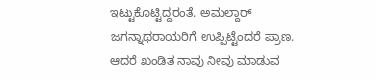ಇಟ್ಟುಕೊಟ್ಟಿದ್ದರಂತೆ. ಅಮಲ್ದಾರ್ ಜಗನ್ನಾಥರಾಯರಿಗೆ ಉಪ್ಪಿಟ್ಟೆಂದರೆ ಪ್ರಾಣ. ಆದರೆ ಖಂಡಿತ ನಾವು ನೀವು ಮಾಡುವ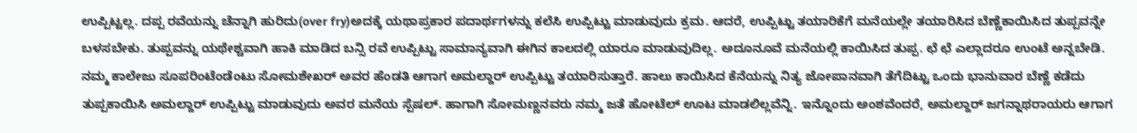ಉಪ್ಪಿಟ್ಟಲ್ಲ. ದಪ್ಪ ರವೆಯನ್ನು ಚೆನ್ನಾಗಿ ಹುರಿದು(over fry)ಅದಕ್ಕೆ ಯಥಾಪ್ರಕಾರ ಪದಾರ್ಥಗಳನ್ನು ಕಲೆಸಿ ಉಪ್ಪಿಟ್ಟು ಮಾಡುವುದು ಕ್ರಮ. ಆದರೆ, ಉಪ್ಪಿಟ್ಟು ತಯಾರಿಕೆಗೆ ಮನೆಯಲ್ಲೇ ತಯಾರಿಸಿದ ಬೆಣ್ಣೆಕಾಯಿಸಿದ ತುಪ್ಪವನ್ನೇ ಬಳಸಬೇಕು. ತುಪ್ಪವನ್ನು ಯಥೇಶ್ಚವಾಗಿ ಹಾಕಿ ಮಾಡಿದ ಬನ್ಸಿ ರವೆ ಉಪ್ಪಿಟ್ಟು ಸಾಮಾನ್ಯವಾಗಿ ಈಗಿನ ಕಾಲದಲ್ಲಿ ಯಾರೂ ಮಾಡುವುದಿಲ್ಲ. ಅದೂನೂವೆ ಮನೆಯಲ್ಲಿ ಕಾಯಿಸಿದ ತುಪ್ಪ. ಛೆ ಛೆ ಎಲ್ಲಾದರೂ ಉಂಟೆ ಅನ್ನಬೇಡಿ.
ನಮ್ಮ ಕಾಲೇಜು ಸೂಪರಿಂಟೆಂಡೆಂಟು ಸೋಮಶೇಖರ್ ಅವರ ಹೆಂಡತಿ ಆಗಾಗ ಅಮಲ್ದಾರ್ ಉಪ್ಪಿಟ್ಟು ತಯಾರಿಸುತ್ತಾರೆ. ಹಾಲು ಕಾಯಿಸಿದ ಕೆನೆಯನ್ನು ನಿತ್ಯ ಜೋಪಾನವಾಗಿ ತೆಗೆದಿಟ್ಟು ಒಂದು ಭಾನುವಾರ ಬೆಣ್ಣೆ ಕಡೆದು ತುಪ್ಪಕಾಯಿಸಿ ಅಮಲ್ದಾರ್ ಉಪ್ಪಿಟ್ಟು ಮಾಡುವುದು ಅವರ ಮನೆಯ ಸ್ಪೆಷಲ್. ಹಾಗಾಗಿ ಸೋಮಣ್ಣನವರು ನಮ್ಮ ಜತೆ ಹೋಟೆಲ್ ಊಟ ಮಾಡಲಿಲ್ಲವೆನ್ನಿ. ಇನ್ನೊಂದು ಅಂಶವೆಂದರೆ, ಅಮಲ್ದಾರ್ ಜಗನ್ನಾಥರಾಯರು ಆಗಾಗ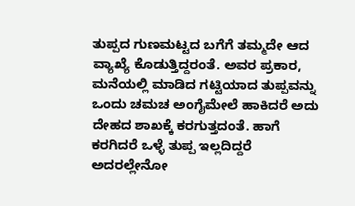ತುಪ್ಪದ ಗುಣಮಟ್ಟದ ಬಗೆಗೆ ತಮ್ಮದೇ ಆದ ವ್ಯಾಖ್ಯೆ ಕೊಡುತ್ತಿದ್ದರಂತೆ. ಅವರ ಪ್ರಕಾರ, ಮನೆಯಲ್ಲಿ ಮಾಡಿದ ಗಟ್ಟಿಯಾದ ತುಪ್ಪವನ್ನು ಒಂದು ಚಮಚ ಅಂಗೈಮೇಲೆ ಹಾಕಿದರೆ ಅದು ದೇಹದ ಶಾಖಕ್ಕೆ ಕರಗುತ್ತದಂತೆ. ಹಾಗೆ ಕರಗಿದರೆ ಒಳ್ಳೆ ತುಪ್ಪ ಇಲ್ಲದಿದ್ದರೆ ಅದರಲ್ಲೇನೋ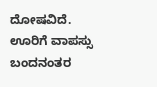ದೋಷವಿದೆ.
ಊರಿಗೆ ವಾಪಸ್ಸು ಬಂದನಂತರ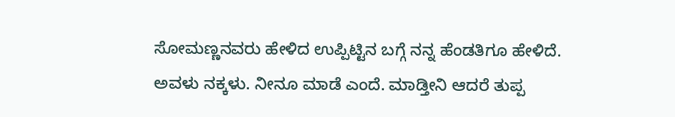ಸೋಮಣ್ಣನವರು ಹೇಳಿದ ಉಪ್ಪಿಟ್ಟಿನ ಬಗ್ಗೆ ನನ್ನ ಹೆಂಡತಿಗೂ ಹೇಳಿದೆ. ಅವಳು ನಕ್ಕಳು. ನೀನೂ ಮಾಡೆ ಎಂದೆ. ಮಾಡ್ತೀನಿ ಆದರೆ ತುಪ್ಪ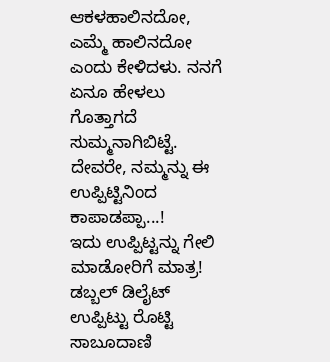ಆಕಳಹಾಲಿನದೋ, ಎಮ್ಮೆ ಹಾಲಿನದೋ ಎಂದು ಕೇಳಿದಳು. ನನಗೆ ಏನೂ ಹೇಳಲು ಗೊತ್ತಾಗದೆ ಸುಮ್ಮನಾಗಿಬಿಟ್ಟೆ.
ದೇವರೇ, ನಮ್ಮನ್ನು ಈ ಉಪ್ಪಿಟ್ಟಿನಿಂದ ಕಾಪಾಡಪ್ಪಾ...!
ಇದು ಉಪ್ಪಿಟ್ಟನ್ನು ಗೇಲಿ ಮಾಡೋರಿಗೆ ಮಾತ್ರ!
ಡಬ್ಬಲ್ ಡಿಲೈಟ್ ಉಪ್ಪಿಟ್ಟು ರೊಟ್ಟಿ ಸಾಬೂದಾಣಿ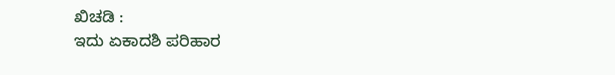ಖಿಚಡಿ :
ಇದು ಏಕಾದಶಿ ಪರಿಹಾರ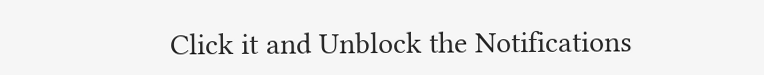Click it and Unblock the Notifications